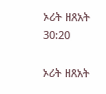ኦሪት ዘጸአት 30:20

ኦሪት ዘጸአት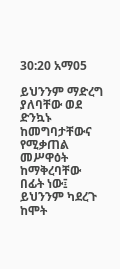30:20 አማ05

ይህንንም ማድረግ ያለባቸው ወደ ድንኳኑ ከመግባታቸውና የሚቃጠል መሥዋዕት ከማቅረባቸው በፊት ነው፤ ይህንንም ካደረጉ ከሞት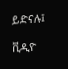ይድናሉ፤

ቪዲዮ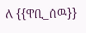ለ {{ዋቢ_ሰዉ}}